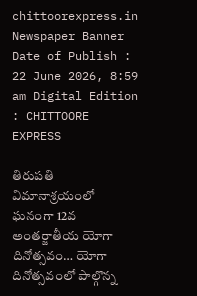chittoorexpress.in
Newspaper Banner
Date of Publish : 22 June 2026, 8:59 am Digital Edition : CHITTOORE EXPRESS

తిరుపతి విమానాశ్రయంలో ఘనంగా 12వ అంతర్జాతీయ యోగా దినోత్సవం… యోగా దినోత్సవంలో పాల్గొన్న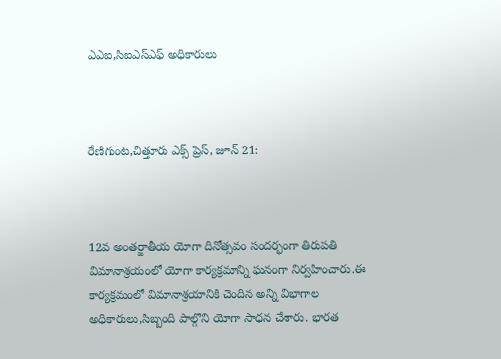ఎఎఐ,సిఐఎస్ఎఫ్ అధికారులు



రేణిగుంట,చిత్తూరు ఎక్స్ ప్రెస్, జూన్ 21:



12వ అంతర్జాతీయ యోగా దినోత్సవం సందర్భంగా తిరుపతి విమానాశ్రయంలో యోగా కార్యక్రమాన్ని ఘనంగా నిర్వహించారు.ఈ కార్యక్రమంలో విమానాశ్రయానికి చెందిన అన్ని విభాగాల అధికారులు,సిబ్బంది పాల్గొని యోగా సాధన చేశారు. భారత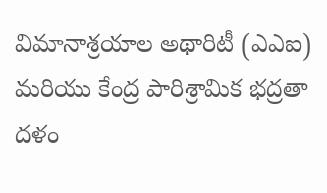విమానాశ్రయాల అథారిటీ (ఎఎఐ) మరియు కేంద్ర పారిశ్రామిక భద్రతా దళం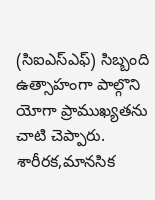(సిఐఎస్ఎఫ్) సిబ్బంది ఉత్సాహంగా పాల్గొని యోగా ప్రాముఖ్యతను చాటి చెప్పారు. శారీరక,మానసిక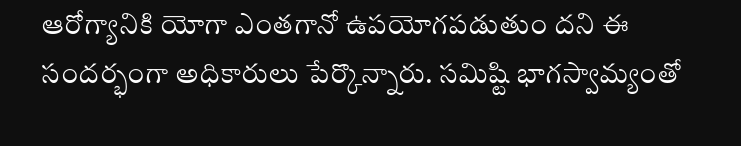ఆరోగ్యానికి యోగా ఎంతగానో ఉపయోగపడుతుం దని ఈ సందర్భంగా అధికారులు పేర్కొన్నారు. సమిష్టి భాగస్వామ్యంతో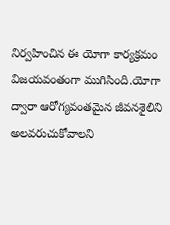నిర్వహించిన ఈ యోగా కార్యక్రమం విజయవంతంగా ముగిసింది.యోగా ద్వారా ఆరోగ్యవంతమైన జీవనశైలిని అలవరుచుకోవాలని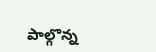పాల్గొన్న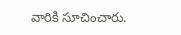వారికి సూచించారు.